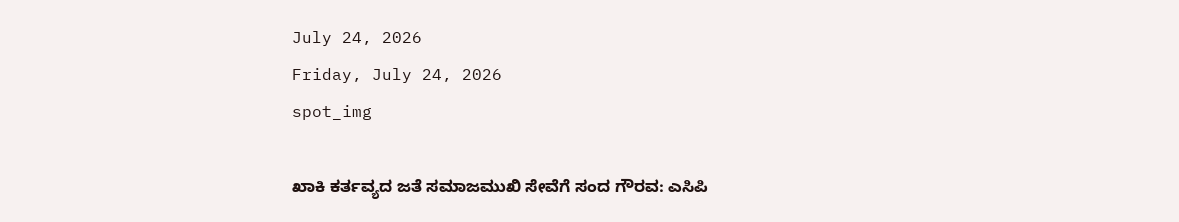July 24, 2026
Friday, July 24, 2026
spot_img

ಖಾಕಿ ಕರ್ತವ್ಯದ ಜತೆ ಸಮಾಜಮುಖಿ ಸೇವೆಗೆ ಸಂದ ಗೌರವ: ಎಸಿಪಿ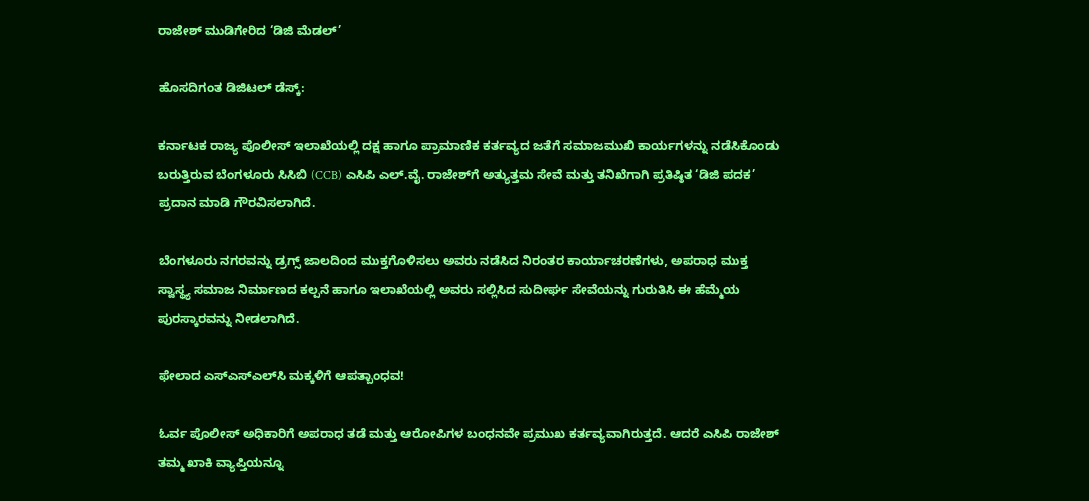ರಾಜೇಶ್‌ ಮುಡಿಗೇರಿದ ‘ಡಿಜಿ ಮೆಡಲ್’

ಹೊಸದಿಗಂತ ಡಿಜಿಟಲ್‌ ಡೆಸ್ಕ್:

ಕರ್ನಾಟಕ ರಾಜ್ಯ ಪೊಲೀಸ್ ಇಲಾಖೆಯಲ್ಲಿ ದಕ್ಷ ಹಾಗೂ ಪ್ರಾಮಾಣಿಕ ಕರ್ತವ್ಯದ ಜತೆಗೆ ಸಮಾಜಮುಖಿ ಕಾರ್ಯಗಳನ್ನು ನಡೆಸಿಕೊಂಡು ಬರುತ್ತಿರುವ ಬೆಂಗಳೂರು ಸಿಸಿಬಿ (CCB) ಎಸಿಪಿ ಎಲ್.ವೈ. ರಾಜೇಶ್‌ಗೆ ಅತ್ಯುತ್ತಮ ಸೇವೆ ಮತ್ತು ತನಿಖೆಗಾಗಿ ಪ್ರತಿಷ್ಠಿತ ‘ಡಿಜಿ ಪದಕ’ ಪ್ರದಾನ ಮಾಡಿ ಗೌರವಿಸಲಾಗಿದೆ.

ಬೆಂಗಳೂರು ನಗರವನ್ನು ಡ್ರಗ್ಸ್ ಜಾಲದಿಂದ ಮುಕ್ತಗೊಳಿಸಲು ಅವರು ನಡೆಸಿದ ನಿರಂತರ ಕಾರ್ಯಾಚರಣೆಗಳು, ಅಪರಾಧ ಮುಕ್ತ ಸ್ವಾಸ್ಥ್ಯ ಸಮಾಜ ನಿರ್ಮಾಣದ ಕಲ್ಪನೆ ಹಾಗೂ ಇಲಾಖೆಯಲ್ಲಿ ಅವರು ಸಲ್ಲಿಸಿದ ಸುದೀರ್ಘ ಸೇವೆಯನ್ನು ಗುರುತಿಸಿ ಈ ಹೆಮ್ಮೆಯ ಪುರಸ್ಕಾರವನ್ನು ನೀಡಲಾಗಿದೆ.

ಫೇಲಾದ ಎಸ್‌ಎಸ್‌ಎಲ್‌ಸಿ ಮಕ್ಕಳಿಗೆ ಆಪತ್ಬಾಂಧವ!

ಓರ್ವ ಪೊಲೀಸ್ ಅಧಿಕಾರಿಗೆ ಅಪರಾಧ ತಡೆ ಮತ್ತು ಆರೋಪಿಗಳ ಬಂಧನವೇ ಪ್ರಮುಖ ಕರ್ತವ್ಯವಾಗಿರುತ್ತದೆ. ಆದರೆ ಎಸಿಪಿ ರಾಜೇಶ್ ತಮ್ಮ ಖಾಕಿ ವ್ಯಾಪ್ತಿಯನ್ನೂ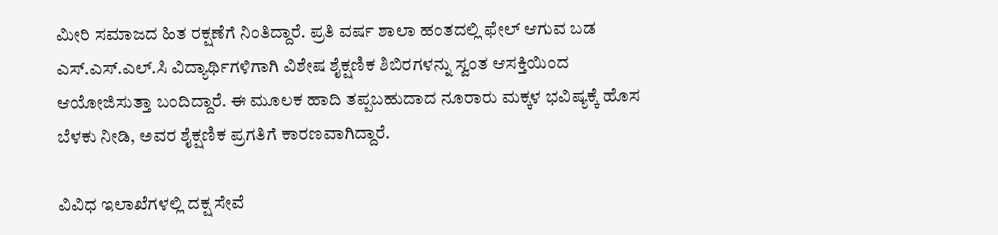ಮೀರಿ ಸಮಾಜದ ಹಿತ ರಕ್ಷಣೆಗೆ ನಿಂತಿದ್ದಾರೆ. ಪ್ರತಿ ವರ್ಷ ಶಾಲಾ ಹಂತದಲ್ಲಿ ಫೇಲ್ ಆಗುವ ಬಡ ಎಸ್.ಎಸ್.ಎಲ್.ಸಿ ವಿದ್ಯಾರ್ಥಿಗಳಿಗಾಗಿ ವಿಶೇಷ ಶೈಕ್ಷಣಿಕ ಶಿಬಿರಗಳನ್ನು ಸ್ವಂತ ಆಸಕ್ತಿಯಿಂದ ಆಯೋಜಿಸುತ್ತಾ ಬಂದಿದ್ದಾರೆ. ಈ ಮೂಲಕ ಹಾದಿ ತಪ್ಪಬಹುದಾದ ನೂರಾರು ಮಕ್ಕಳ ಭವಿಷ್ಯಕ್ಕೆ ಹೊಸ ಬೆಳಕು ನೀಡಿ, ಅವರ ಶೈಕ್ಷಣಿಕ ಪ್ರಗತಿಗೆ ಕಾರಣವಾಗಿದ್ದಾರೆ.

ವಿವಿಧ ಇಲಾಖೆಗಳಲ್ಲಿ ದಕ್ಷ ಸೇವೆ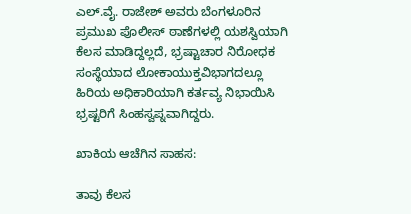ಎಲ್.ವೈ. ರಾಜೇಶ್ ಅವರು ಬೆಂಗಳೂರಿನ ಪ್ರಮುಖ ಪೊಲೀಸ್ ಠಾಣೆಗಳಲ್ಲಿ ಯಶಸ್ವಿಯಾಗಿ ಕೆಲಸ ಮಾಡಿದ್ದಲ್ಲದೆ, ಭ್ರಷ್ಟಾಚಾರ ನಿರೋಧಕ ಸಂಸ್ಥೆಯಾದ ಲೋಕಾಯುಕ್ತವಿಭಾಗದಲ್ಲೂ ಹಿರಿಯ ಅಧಿಕಾರಿಯಾಗಿ ಕರ್ತವ್ಯ ನಿಭಾಯಿಸಿ ಭ್ರಷ್ಟರಿಗೆ ಸಿಂಹಸ್ವಪ್ನವಾಗಿದ್ದರು.

ಖಾಕಿಯ ಆಚೆಗಿನ ಸಾಹಸ:

ತಾವು ಕೆಲಸ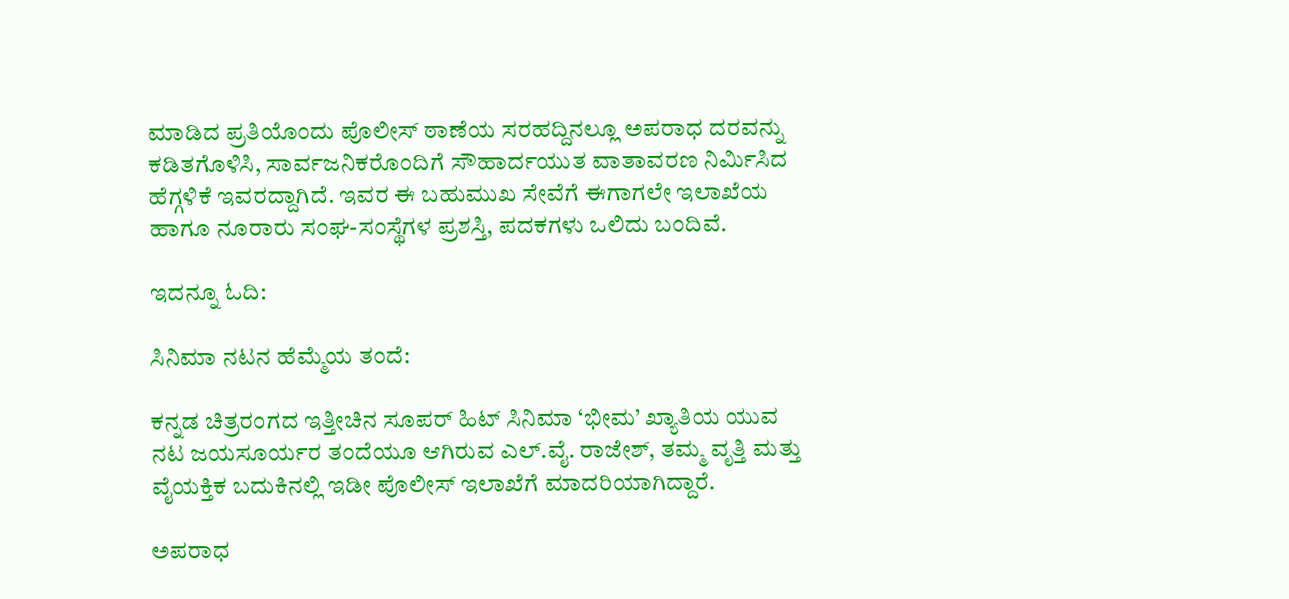ಮಾಡಿದ ಪ್ರತಿಯೊಂದು ಪೊಲೀಸ್ ಠಾಣೆಯ ಸರಹದ್ದಿನಲ್ಲೂ ಅಪರಾಧ ದರವನ್ನು ಕಡಿತಗೊಳಿಸಿ, ಸಾರ್ವಜನಿಕರೊಂದಿಗೆ ಸೌಹಾರ್ದಯುತ ವಾತಾವರಣ ನಿರ್ಮಿಸಿದ ಹೆಗ್ಗಳಿಕೆ ಇವರದ್ದಾಗಿದೆ. ಇವರ ಈ ಬಹುಮುಖ ಸೇವೆಗೆ ಈಗಾಗಲೇ ಇಲಾಖೆಯ ಹಾಗೂ ನೂರಾರು ಸಂಘ-ಸಂಸ್ಥೆಗಳ ಪ್ರಶಸ್ತಿ, ಪದಕಗಳು ಒಲಿದು ಬಂದಿವೆ.

ಇದನ್ನೂ ಓದಿ:

ಸಿನಿಮಾ ನಟನ ಹೆಮ್ಮೆಯ ತಂದೆ:

ಕನ್ನಡ ಚಿತ್ರರಂಗದ ಇತ್ತೀಚಿನ ಸೂಪರ್ ಹಿಟ್ ಸಿನಿಮಾ ‘ಭೀಮ’ ಖ್ಯಾತಿಯ ಯುವ ನಟ ಜಯಸೂರ್ಯರ ತಂದೆಯೂ ಆಗಿರುವ ಎಲ್.ವೈ. ರಾಜೇಶ್, ತಮ್ಮ ವೃತ್ತಿ ಮತ್ತು ವೈಯಕ್ತಿಕ ಬದುಕಿನಲ್ಲಿ ಇಡೀ ಪೊಲೀಸ್ ಇಲಾಖೆಗೆ ಮಾದರಿಯಾಗಿದ್ದಾರೆ.

ಅಪರಾಧ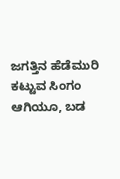ಜಗತ್ತಿನ ಹೆಡೆಮುರಿ ಕಟ್ಟುವ ಸಿಂಗಂ ಆಗಿಯೂ, ಬಡ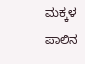ಮಕ್ಕಳ ಪಾಲಿನ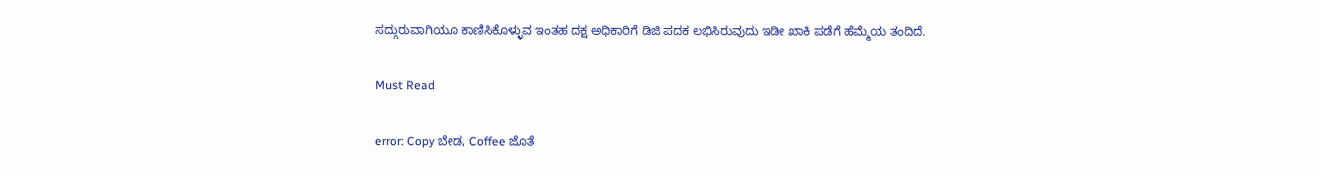ಸದ್ಗುರುವಾಗಿಯೂ ಕಾಣಿಸಿಕೊಳ್ಳುವ ಇಂತಹ ದಕ್ಷ ಅಧಿಕಾರಿಗೆ ಡಿಜಿ ಪದಕ ಲಭಿಸಿರುವುದು ಇಡೀ ಖಾಕಿ ಪಡೆಗೆ ಹೆಮ್ಮೆಯ ತಂದಿದೆ.

Must Read

error: Copy ಬೇಡ, Coffee ಜೊತೆ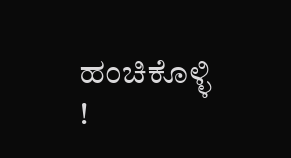ಹಂಚಿಕೊಳ್ಳಿ !